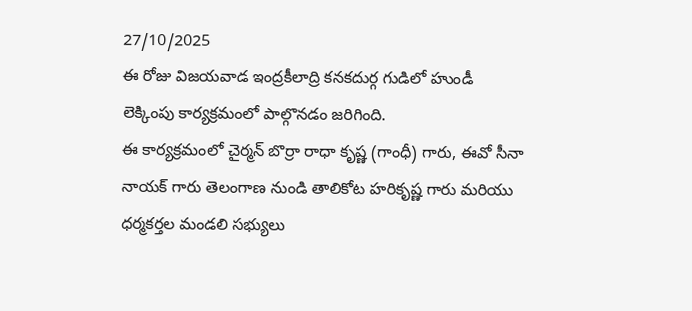27/10/2025
ఈ రోజు విజయవాడ ఇంద్రకీలాద్రి కనకదుర్గ గుడిలో హుండీ లెక్కింపు కార్యక్రమంలో పాల్గొనడం జరిగింది.
ఈ కార్యక్రమంలో చైర్మన్ బొర్రా రాధా కృష్ణ (గాంధీ) గారు, ఈవో సీనా నాయక్ గారు తెలంగాణ నుండి తాలికోట హరికృష్ణ గారు మరియు ధర్మకర్తల మండలి సభ్యులు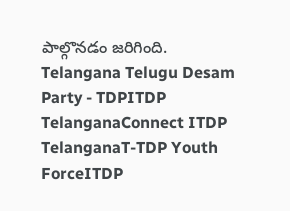పాల్గొనడం జరిగింది.
Telangana Telugu Desam Party - TDPITDP TelanganaConnect ITDP TelanganaT-TDP Youth ForceITDP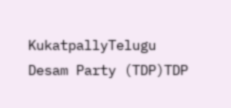KukatpallyTelugu Desam Party (TDP)TDP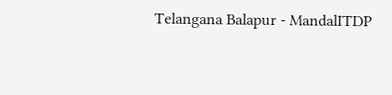Telangana Balapur - MandalITDP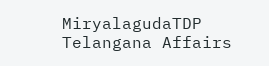MiryalagudaTDP Telangana Affairs